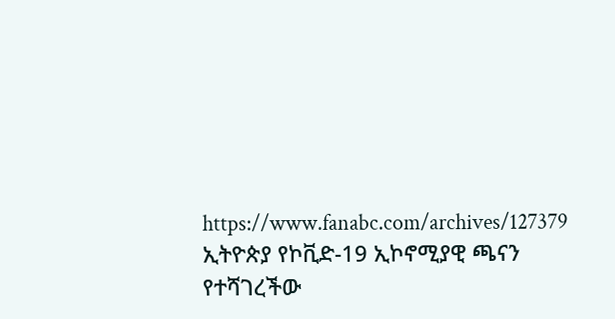https://www.fanabc.com/archives/127379
ኢትዮጵያ የኮቪድ-19 ኢኮኖሚያዊ ጫናን የተሻገረችው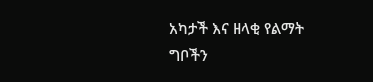አካታች እና ዘላቂ የልማት ግቦችን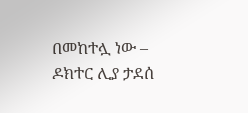በመከተሏ ነው – ዶክተር ሊያ ታደሰ